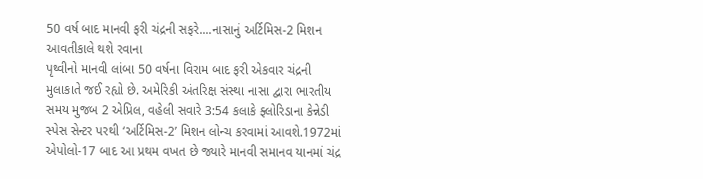50 વર્ષ બાદ માનવી ફરી ચંદ્રની સફરે....નાસાનું અર્ટિમિસ-2 મિશન આવતીકાલે થશે રવાના
પૃથ્વીનો માનવી લાંબા 50 વર્ષના વિરામ બાદ ફરી એકવાર ચંદ્રની મુલાકાતે જઈ રહ્યો છે. અમેરિકી અંતરિક્ષ સંસ્થા નાસા દ્વારા ભારતીય સમય મુજબ 2 એપ્રિલ, વહેલી સવારે 3:54 કલાકે ફ્લોરિડાના કેન્નેડી સ્પેસ સેન્ટર પરથી ‘અર્ટિમિસ-2’ મિશન લોન્ચ કરવામાં આવશે.1972માં એપોલો-17 બાદ આ પ્રથમ વખત છે જ્યારે માનવી સમાનવ યાનમાં ચંદ્ર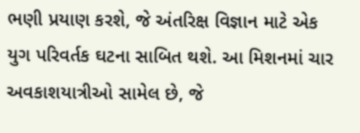ભણી પ્રયાણ કરશે, જે અંતરિક્ષ વિજ્ઞાન માટે એક યુગ પરિવર્તક ઘટના સાબિત થશે. આ મિશનમાં ચાર અવકાશયાત્રીઓ સામેલ છે, જે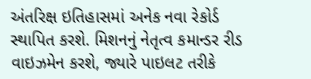અંતરિક્ષ ઇતિહાસમાં અનેક નવા રેકોર્ડ સ્થાપિત કરશે. મિશનનું નેતૃત્વ કમાન્ડર રીડ વાઇઝમેન કરશે, જ્યારે પાઇલટ તરીકે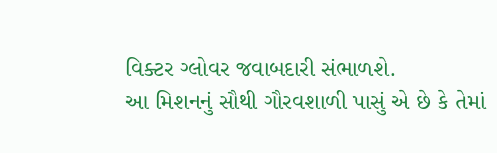વિક્ટર ગ્લોવર જવાબદારી સંભાળશે.
આ મિશનનું સૌથી ગૌરવશાળી પાસું એ છે કે તેમાં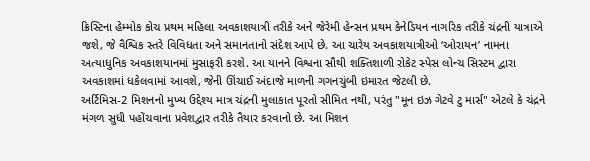ક્રિસ્ટિના હેમ્મોક કોચ પ્રથમ મહિલા અવકાશયાત્રી તરીકે અને જેરેમી હેન્સન પ્રથમ કેનેડિયન નાગરિક તરીકે ચંદ્રની યાત્રાએ જશે, જે વૈશ્વિક સ્તરે વિવિધતા અને સમાનતાનો સંદેશ આપે છે. આ ચારેય અવકાશયાત્રીઓ ‘ઓરાયન’ નામના અત્યાધુનિક અવકાશયાનમાં મુસાફરી કરશે. આ યાનને વિશ્વના સૌથી શક્તિશાળી રોકેટ સ્પેસ લોન્ચ સિસ્ટમ દ્વારા અવકાશમાં ધકેલવામાં આવશે, જેની ઊંચાઈ અંદાજે માળની ગગનચુંબી ઇમારત જેટલી છે.
અર્ટિમિસ-2 મિશનનો મુખ્ય ઉદ્દેશ્ય માત્ર ચંદ્રની મુલાકાત પૂરતો સીમિત નથી, પરંતુ "મૂન ઇઝ ગેટવે ટુ માર્સ" એટલે કે ચંદ્રને મંગળ સુધી પહોંચવાના પ્રવેશદ્વાર તરીકે તૈયાર કરવાનો છે. આ મિશન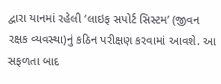દ્વારા યાનમાં રહેલી ‘લાઇફ સપોર્ટ સિસ્ટમ’ (જીવન રક્ષક વ્યવસ્થા)નું કઠિન પરીક્ષણ કરવામાં આવશે. આ સફળતા બાદ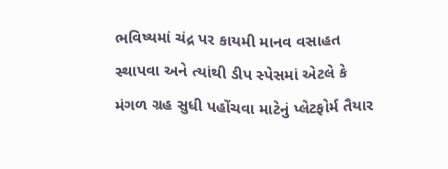ભવિષ્યમાં ચંદ્ર પર કાયમી માનવ વસાહત સ્થાપવા અને ત્યાંથી ડીપ સ્પેસમાં એટલે કે મંગળ ગ્રહ સુધી પહોંચવા માટેનું પ્લેટફોર્મ તૈયાર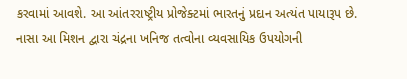કરવામાં આવશે. આ આંતરરાષ્ટ્રીય પ્રોજેક્ટમાં ભારતનું પ્રદાન અત્યંત પાયારૂપ છે.
નાસા આ મિશન દ્વારા ચંદ્રના ખનિજ તત્વોના વ્યવસાયિક ઉપયોગની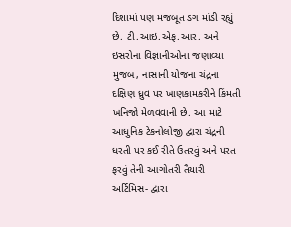દિશામાં પણ મજબૂત ડગ માંડી રહ્યું છે. ટી.આઇ.એફ.આર. અને ઇસરોના વિજ્ઞાનીઓના જણાવ્યા મુજબ, નાસાની યોજના ચંદ્રના દક્ષિણ ધ્રુવ પર ખાણકામકરીને કિંમતી ખનિજો મેળવવાની છે. આ માટે આધુનિક ટેકનોલોજી દ્વારા ચંદ્રની ધરતી પર કઈ રીતે ઉતરવું અને પરત ફરવું તેની આગોતરી તૈયારી અર્ટિમિસ- દ્વારા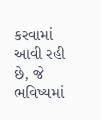કરવામાં આવી રહી છે, જે ભવિષ્યમાં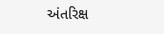અંતરિક્ષ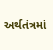અર્થતંત્રમાં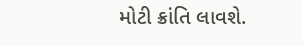મોટી ક્રાંતિ લાવશે.